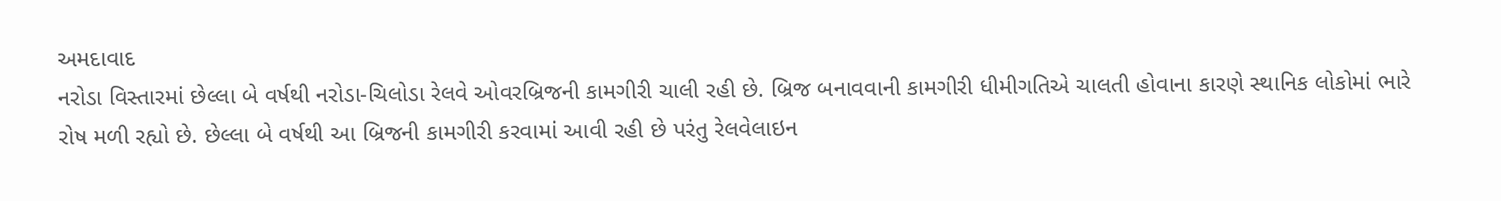અમદાવાદ
નરોડા વિસ્તારમાં છેલ્લા બે વર્ષથી નરોડા-ચિલોડા રેલવે ઓવરબ્રિજની કામગીરી ચાલી રહી છે. બ્રિજ બનાવવાની કામગીરી ધીમીગતિએ ચાલતી હોવાના કારણે સ્થાનિક લોકોમાં ભારે રોષ મળી રહ્યો છે. છેલ્લા બે વર્ષથી આ બ્રિજની કામગીરી કરવામાં આવી રહી છે પરંતુ રેલવેલાઇન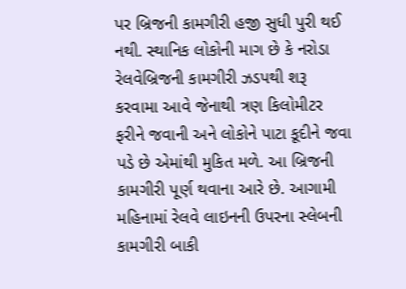પર બ્રિજની કામગીરી હજી સુધી પુરી થઈ નથી. સ્થાનિક લોકોની માગ છે કે નરોડા રેલવેબ્રિજની કામગીરી ઝડપથી શરૂ કરવામા આવે જેનાથી ત્રણ કિલોમીટર ફરીને જવાની અને લોકોને પાટા કૂદીને જવા પડે છે એમાંથી મુકિત મળે. આ બ્રિજની કામગીરી પૂર્ણ થવાના આરે છે. આગામી મહિનામાં રેલવે લાઇનની ઉપરના સ્લેબની કામગીરી બાકી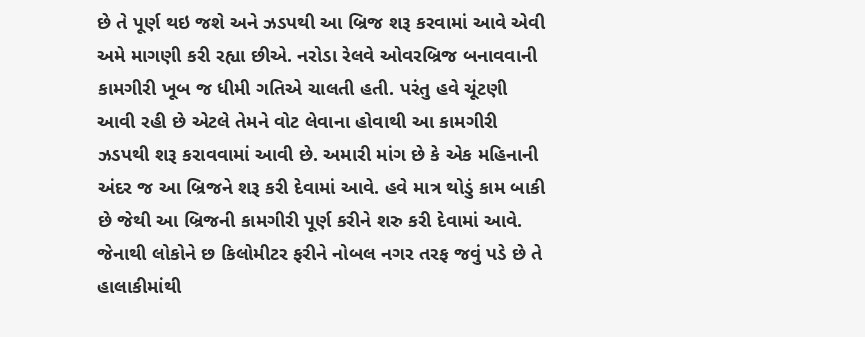છે તે પૂર્ણ થઇ જશે અને ઝડપથી આ બ્રિજ શરૂ કરવામાં આવે એવી અમે માગણી કરી રહ્યા છીએ. નરોડા રેલવે ઓવરબ્રિજ બનાવવાની કામગીરી ખૂબ જ ધીમી ગતિએ ચાલતી હતી. પરંતુ હવે ચૂંટણી આવી રહી છે એટલે તેમને વોટ લેવાના હોવાથી આ કામગીરી ઝડપથી શરૂ કરાવવામાં આવી છે. અમારી માંગ છે કે એક મહિનાની અંદર જ આ બ્રિજને શરૂ કરી દેવામાં આવે. હવે માત્ર થોડું કામ બાકી છે જેથી આ બ્રિજની કામગીરી પૂર્ણ કરીને શરુ કરી દેવામાં આવે. જેનાથી લોકોને છ કિલોમીટર ફરીને નોબલ નગર તરફ જવું પડે છે તે હાલાકીમાંથી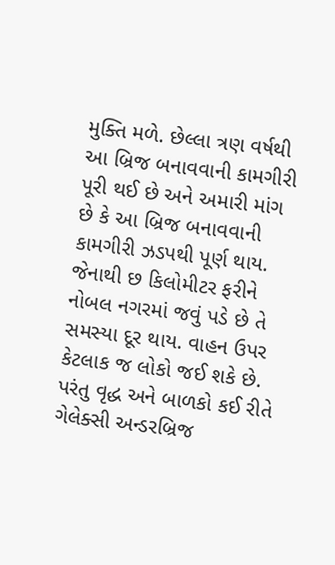મુક્તિ મળે. છેલ્લા ત્રણ વર્ષથી આ બ્રિજ બનાવવાની કામગીરી પૂરી થઈ છે અને અમારી માંગ છે કે આ બ્રિજ બનાવવાની કામગીરી ઝડપથી પૂર્ણ થાય. જેનાથી છ કિલોમીટર ફરીને નોબલ નગરમાં જવું પડે છે તે સમસ્યા દૂર થાય. વાહન ઉપર કેટલાક જ લોકો જઈ શકે છે. પરંતુ વૃદ્ધ અને બાળકો કઈ રીતે ગેલેક્સી અન્ડરબ્રિજ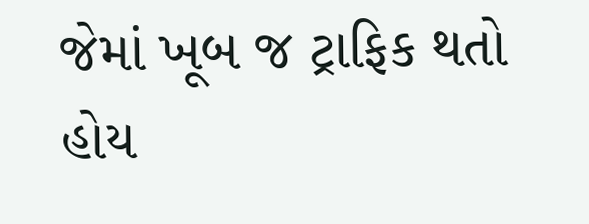જેમાં ખૂબ જ ટ્રાફિક થતો હોય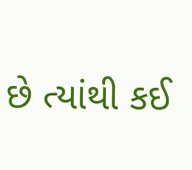છે ત્યાંથી કઈ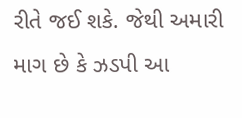રીતે જઈ શકે. જેથી અમારી માગ છે કે ઝડપી આ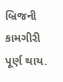બ્રિજની કામગીરી પૂર્ણ થાય.